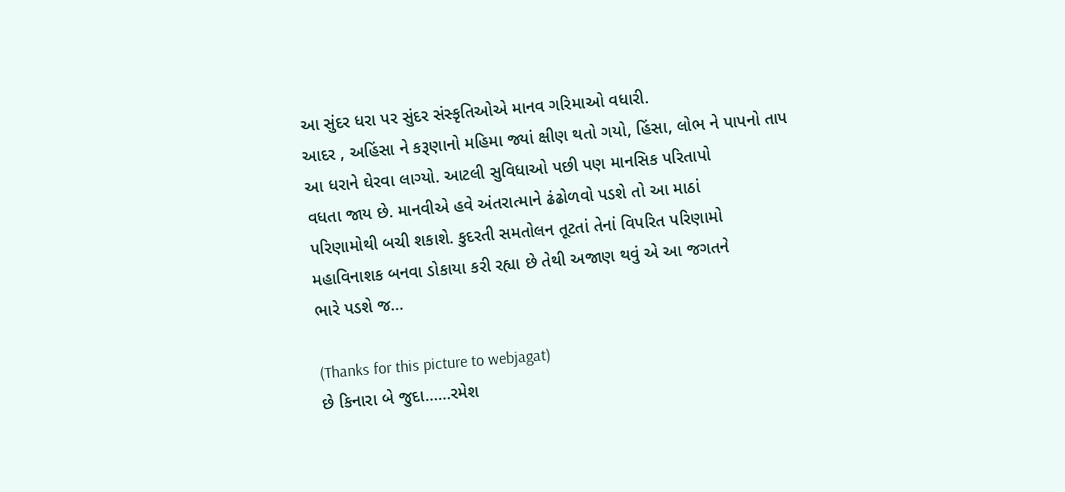આ સુંદર ધરા પર સુંદર સંસ્કૃતિઓએ માનવ ગરિમાઓ વધારી.
આદર , અહિંસા ને કરૂણાનો મહિમા જ્યાં ક્ષીણ થતો ગયો, હિંસા, લોભ ને પાપનો તાપ
આ ધરાને ઘેરવા લાગ્યો. આટલી સુવિધાઓ પછી પણ માનસિક પરિતાપો
વધતા જાય છે. માનવીએ હવે અંતરાત્માને ઢંઢોળવો પડશે તો આ માઠાં
પરિણામોથી બચી શકાશે. કુદરતી સમતોલન તૂટતાં તેનાં વિપરિત પરિણામો
મહાવિનાશક બનવા ડોકાયા કરી રહ્યા છે તેથી અજાણ થવું એ આ જગતને
ભારે પડશે જ…

(Thanks for this picture to webjagat)
છે કિનારા બે જુદા……રમેશ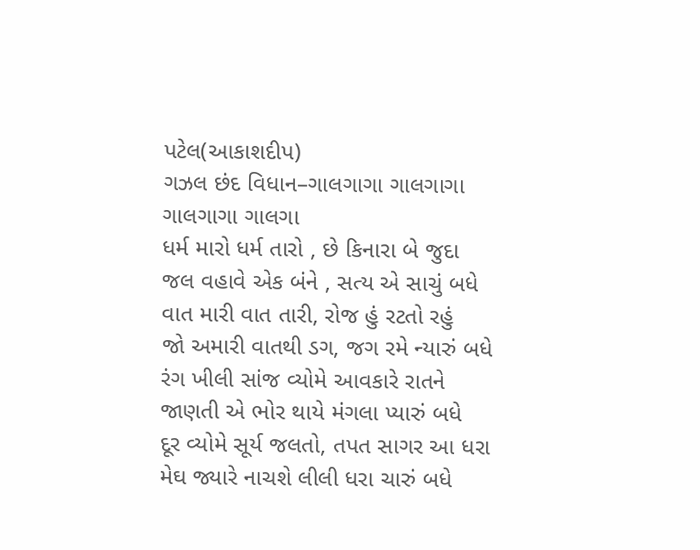પટેલ(આકાશદીપ)
ગઝલ છંદ વિધાન–ગાલગાગા ગાલગાગા ગાલગાગા ગાલગા
ધર્મ મારો ધર્મ તારો , છે કિનારા બે જુદા
જલ વહાવે એક બંને , સત્ય એ સાચું બધે
વાત મારી વાત તારી, રોજ હું રટતો રહું
જો અમારી વાતથી ડગ, જગ રમે ન્યારું બધે
રંગ ખીલી સાંજ વ્યોમે આવકારે રાતને
જાણતી એ ભોર થાયે મંગલા પ્યારું બધે
દૂર વ્યોમે સૂર્ય જલતો, તપત સાગર આ ધરા
મેઘ જ્યારે નાચશે લીલી ધરા ચારું બધે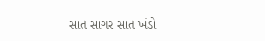સાત સાગર સાત ખંડો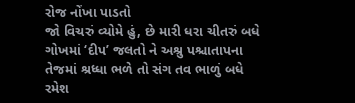રોજ નોંખા પાડતો
જો વિચરું વ્યોમે હું, છે મારી ધરા ચીતરું બધે
ગોખમાં ‘દીપ’ જલતો ને અશ્રુ પશ્ચાતાપના
તેજમાં શ્રધ્ધા ભળે તો સંગ તવ ભાળું બધે
રમેશ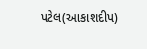પટેલ(આકાશદીપ)